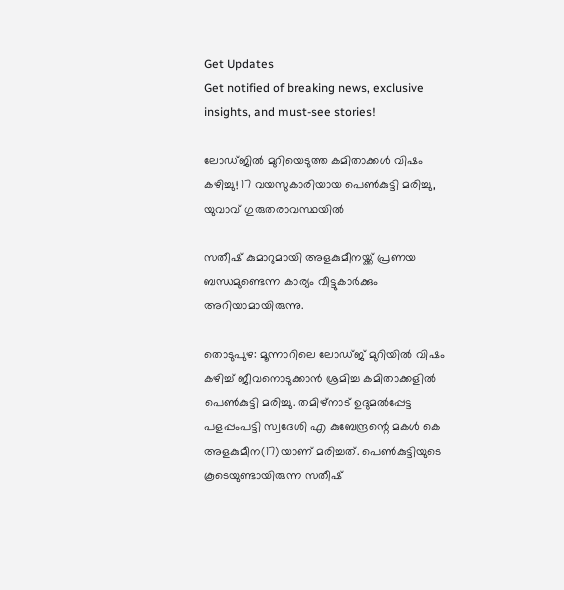Get Updates
Get notified of breaking news, exclusive insights, and must-see stories!

ലോഡ്ജിൽ മുറിയെടുത്ത കമിതാക്കൾ വിഷം കഴിച്ചു! 17 വയസുകാരിയായ പെൺകുട്ടി മരിച്ചു, യുവാവ് ഗുരുതരാവസ്ഥയിൽ

സതീഷ് കുമാറുമായി അളകുമീനയ്ക്ക് പ്രണയ ബന്ധമുണ്ടെന്ന കാര്യം വീട്ടുകാർക്കും അറിയാമായിരുന്നു.

തൊടുപുഴ: മൂന്നാറിലെ ലോഡ്ജ് മുറിയിൽ വിഷം കഴിച്ച് ജീവനൊടുക്കാൻ ശ്രമിച്ച കമിതാക്കളിൽ പെൺകുട്ടി മരിച്ചു. തമിഴ്നാട് ഉദുമൽപ്പേട്ട പളപ്പംപട്ടി സ്വദേശി എ കുബേന്ദ്രന്റെ മകൾ കെ അളകുമീന(17)യാണ് മരിച്ചത്. പെൺകുട്ടിയുടെ കൂടെയുണ്ടായിരുന്ന സതീഷ്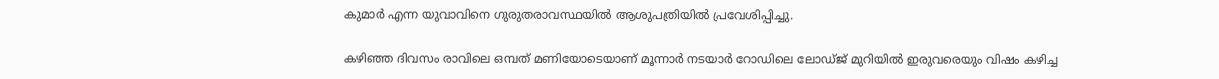കുമാർ എന്ന യുവാവിനെ ഗുരുതരാവസ്ഥയിൽ ആശുപത്രിയിൽ പ്രവേശിപ്പിച്ചു.

കഴിഞ്ഞ ദിവസം രാവിലെ ഒമ്പത് മണിയോടെയാണ് മൂന്നാർ നടയാർ റോഡിലെ ലോഡ്ജ് മുറിയിൽ ഇരുവരെയും വിഷം കഴിച്ച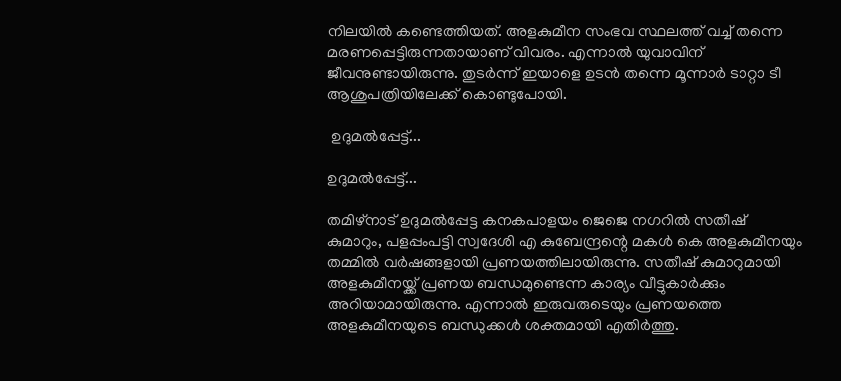നിലയിൽ കണ്ടെത്തിയത്. അളകുമീന സംഭവ സ്ഥലത്ത് വച്ച് തന്നെ മരണപ്പെട്ടിരുന്നതായാണ് വിവരം. എന്നാൽ യുവാവിന് ജീവനുണ്ടായിരുന്നു. തുടർന്ന് ഇയാളെ ഉടൻ തന്നെ മൂന്നാർ ടാറ്റാ ടീ ആശുപത്രിയിലേക്ക് കൊണ്ടുപോയി.

 ഉദുമൽപ്പേട്ട്...

ഉദുമൽപ്പേട്ട്...

തമിഴ്നാട് ഉദുമൽപ്പേട്ട കനകപാളയം ജെജെ നഗറിൽ സതീഷ് കുമാറും, പളപ്പംപട്ടി സ്വദേശി എ കുബേന്ദ്രന്റെ മകൾ കെ അളകുമീനയും തമ്മിൽ വർഷങ്ങളായി പ്രണയത്തിലായിരുന്നു. സതീഷ് കുമാറുമായി അളകുമീനയ്ക്ക് പ്രണയ ബന്ധമുണ്ടെന്ന കാര്യം വീട്ടുകാർക്കും അറിയാമായിരുന്നു. എന്നാൽ ഇരുവരുടെയും പ്രണയത്തെ അളകുമീനയുടെ ബന്ധുക്കൾ ശക്തമായി എതിർത്തു.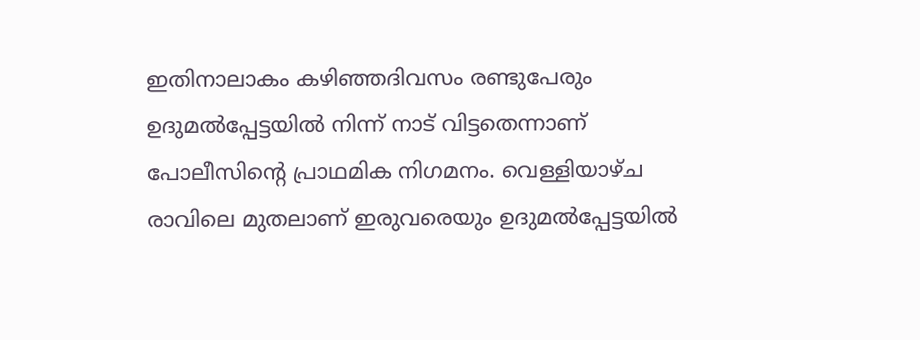ഇതിനാലാകം കഴിഞ്ഞദിവസം രണ്ടുപേരും ഉദുമൽപ്പേട്ടയിൽ നിന്ന് നാട് വിട്ടതെന്നാണ് പോലീസിന്റെ പ്രാഥമിക നിഗമനം. വെള്ളിയാഴ്ച രാവിലെ മുതലാണ് ഇരുവരെയും ഉദുമൽപ്പേട്ടയിൽ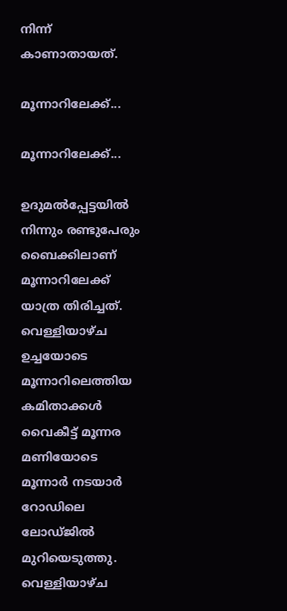നിന്ന് കാണാതായത്.

മൂന്നാറിലേക്ക്...

മൂന്നാറിലേക്ക്...

ഉദുമൽപ്പേട്ടയിൽ നിന്നും രണ്ടുപേരും ബൈക്കിലാണ് മൂന്നാറിലേക്ക് യാത്ര തിരിച്ചത്. വെള്ളിയാഴ്ച ഉച്ചയോടെ മൂന്നാറിലെത്തിയ കമിതാക്കൾ വൈകീട്ട് മൂന്നര മണിയോടെ മൂന്നാർ നടയാർ റോഡിലെ ലോഡ്ജിൽ മുറിയെടുത്തു. വെള്ളിയാഴ്ച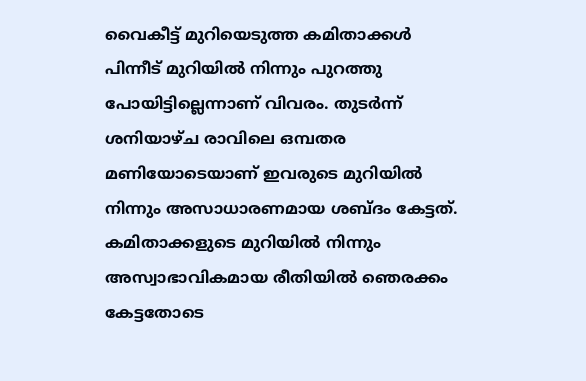വൈകീട്ട് മുറിയെടുത്ത കമിതാക്കൾ പിന്നീട് മുറിയിൽ നിന്നും പുറത്തു പോയിട്ടില്ലെന്നാണ് വിവരം. തുടർന്ന് ശനിയാഴ്ച രാവിലെ ഒമ്പതര മണിയോടെയാണ് ഇവരുടെ മുറിയിൽ നിന്നും അസാധാരണമായ ശബ്ദം കേട്ടത്. കമിതാക്കളുടെ മുറിയിൽ നിന്നും അസ്വാഭാവികമായ രീതിയിൽ ഞെരക്കം കേട്ടതോടെ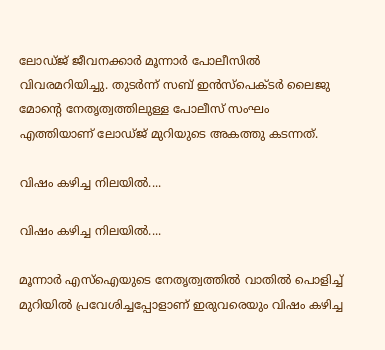ലോഡ്ജ് ജീവനക്കാർ മൂന്നാർ പോലീസിൽ വിവരമറിയിച്ചു. തുടർന്ന് സബ് ഇൻസ്പെക്ടർ ലൈജു മോന്റെ നേതൃത്വത്തിലുള്ള പോലീസ് സംഘം എത്തിയാണ് ലോഡ്ജ് മുറിയുടെ അകത്തു കടന്നത്.

വിഷം കഴിച്ച നിലയിൽ....

വിഷം കഴിച്ച നിലയിൽ....

മൂന്നാർ എസ്ഐയുടെ നേതൃത്വത്തിൽ വാതിൽ പൊളിച്ച് മുറിയിൽ പ്രവേശിച്ചപ്പോളാണ് ഇരുവരെയും വിഷം കഴിച്ച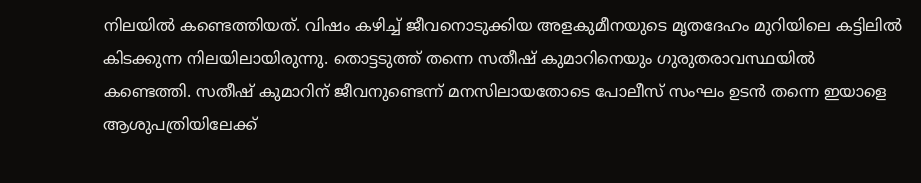നിലയിൽ കണ്ടെത്തിയത്. വിഷം കഴിച്ച് ജീവനൊടുക്കിയ അളകുമീനയുടെ മൃതദേഹം മുറിയിലെ കട്ടിലിൽ കിടക്കുന്ന നിലയിലായിരുന്നു. തൊട്ടടുത്ത് തന്നെ സതീഷ് കുമാറിനെയും ഗുരുതരാവസ്ഥയിൽ കണ്ടെത്തി. സതീഷ് കുമാറിന് ജീവനുണ്ടെന്ന് മനസിലായതോടെ പോലീസ് സംഘം ഉടൻ തന്നെ ഇയാളെ ആശുപത്രിയിലേക്ക്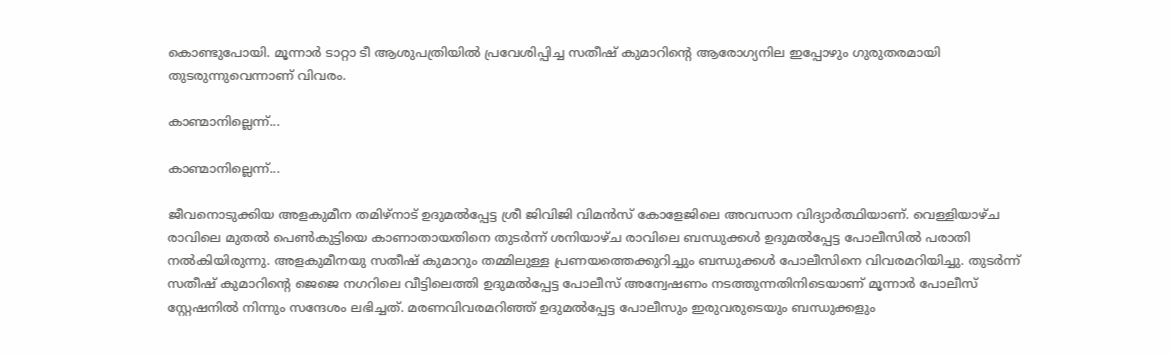കൊണ്ടുപോയി. മൂന്നാർ ടാറ്റാ ടീ ആശുപത്രിയിൽ പ്രവേശിപ്പിച്ച സതീഷ് കുമാറിന്റെ ആരോഗ്യനില ഇപ്പോഴും ഗുരുതരമായി തുടരുന്നുവെന്നാണ് വിവരം.

കാണ്മാനില്ലെന്ന്...

കാണ്മാനില്ലെന്ന്...

ജീവനൊടുക്കിയ അളകുമീന തമിഴ്നാട് ഉദുമൽപ്പേട്ട ശ്രീ ജിവിജി വിമൻസ് കോളേജിലെ അവസാന വിദ്യാർത്ഥിയാണ്. വെള്ളിയാഴ്ച രാവിലെ മുതൽ പെൺകുട്ടിയെ കാണാതായതിനെ തുടർന്ന് ശനിയാഴ്ച രാവിലെ ബന്ധുക്കൾ ഉദുമൽപ്പേട്ട പോലീസിൽ പരാതി നൽകിയിരുന്നു. അളകുമീനയു സതീഷ് കുമാറും തമ്മിലുള്ള പ്രണയത്തെക്കുറിച്ചും ബന്ധുക്കൾ പോലീസിനെ വിവരമറിയിച്ചു. തുടർന്ന് സതീഷ് കുമാറിന്റെ ജെജെ നഗറിലെ വീട്ടിലെത്തി ഉദുമൽപ്പേട്ട പോലീസ് അന്വേഷണം നടത്തുന്നതിനിടെയാണ് മൂന്നാർ പോലീസ് സ്റ്റേഷനിൽ നിന്നും സന്ദേശം ലഭിച്ചത്. മരണവിവരമറിഞ്ഞ് ഉദുമൽപ്പേട്ട പോലീസും ഇരുവരുടെയും ബന്ധുക്കളും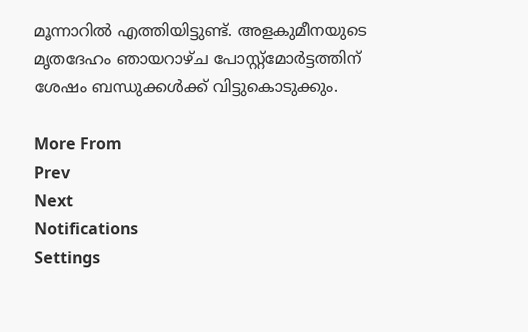മൂന്നാറിൽ എത്തിയിട്ടുണ്ട്. അളകുമീനയുടെ മൃതദേഹം ഞായറാഴ്ച പോസ്റ്റ്മോർട്ടത്തിന് ശേഷം ബന്ധുക്കൾക്ക് വിട്ടുകൊടുക്കും.

More From
Prev
Next
Notifications
Settings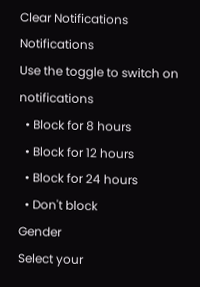Clear Notifications
Notifications
Use the toggle to switch on notifications
  • Block for 8 hours
  • Block for 12 hours
  • Block for 24 hours
  • Don't block
Gender
Select your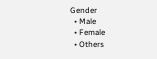Gender
  • Male
  • Female
  • Others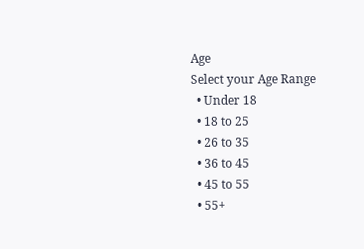Age
Select your Age Range
  • Under 18
  • 18 to 25
  • 26 to 35
  • 36 to 45
  • 45 to 55
  • 55+